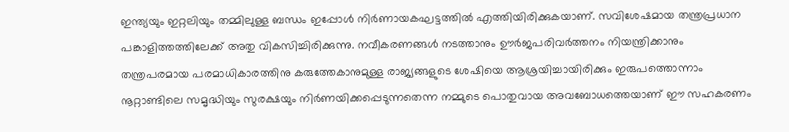ഇന്ത്യയും ഇറ്റലിയും തമ്മിലുള്ള ബന്ധം ഇപ്പോൾ നിർണായകഘട്ടത്തിൽ എത്തിയിരിക്കുകയാണ്. സവിശേഷമായ തന്ത്രപ്രധാന പങ്കാളിത്തത്തിലേക്ക് അതു വികസിച്ചിരിക്കുന്നു. നവീകരണങ്ങൾ നടത്താനും ഊർജപരിവർത്തനം നിയന്ത്രിക്കാനും തന്ത്രപരമായ പരമാധികാരത്തിനു കരുത്തേകാനുമുള്ള രാജ്യങ്ങളുടെ ശേഷിയെ ആശ്രയിച്ചായിരിക്കും ഇരുപത്തൊന്നാം നൂറ്റാണ്ടിലെ സമൃദ്ധിയും സുരക്ഷയും നിർണയിക്കപ്പെടുന്നതെന്ന നമ്മുടെ പൊതുവായ അവബോധത്തെയാണ് ഈ സഹകരണം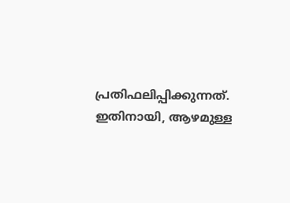പ്രതിഫലിപ്പിക്കുന്നത്.
ഇതിനായി, ആഴമുള്ള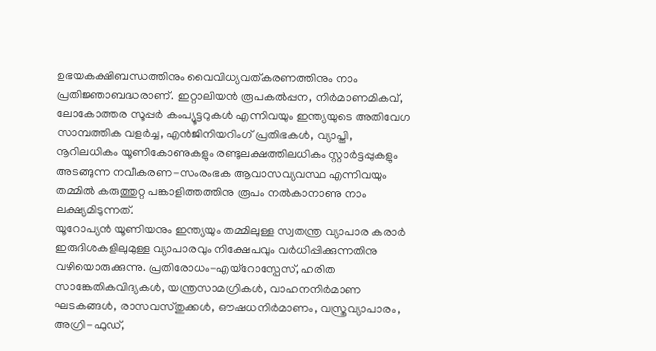ഉഭയകക്ഷിബന്ധത്തിനും വൈവിധ്യവത്കരണത്തിനും നാം പ്രതിജ്ഞാബദ്ധരാണ്. ഇറ്റാലിയൻ രൂപകൽപ്പന, നിർമാണമികവ്, ലോകോത്തര സൂപ്പർ കംപ്യൂട്ടറുകൾ എന്നിവയും ഇന്ത്യയുടെ അതിവേഗ സാമ്പത്തിക വളർച്ച, എൻജിനിയറിംഗ് പ്രതിഭകൾ, വ്യാപ്തി, നൂറിലധികം യൂണികോണുകളും രണ്ടുലക്ഷത്തിലധികം സ്റ്റാർട്ടപ്പുകളും അടങ്ങുന്ന നവീകരണ-സംരംഭക ആവാസവ്യവസ്ഥ എന്നിവയും തമ്മിൽ കരുത്തുറ്റ പങ്കാളിത്തത്തിനു രൂപം നൽകാനാണു നാം ലക്ഷ്യമിടുന്നത്.
യൂറോപ്യൻ യൂണിയനും ഇന്ത്യയും തമ്മിലുള്ള സ്വതന്ത്ര വ്യാപാര കരാർ ഇരുദിശകളിലുമുള്ള വ്യാപാരവും നിക്ഷേപവും വർധിപ്പിക്കുന്നതിനു വഴിയൊരുക്കുന്നു. പ്രതിരോധം-എയ്റോസ്പേസ്, ഹരിത സാങ്കേതികവിദ്യകൾ, യന്ത്രസാമഗ്രികൾ, വാഹനനിർമാണ ഘടകങ്ങൾ, രാസവസ്തുക്കൾ, ഔഷധനിർമാണം, വസ്ത്രവ്യാപാരം, അഗ്രി-ഫുഡ്,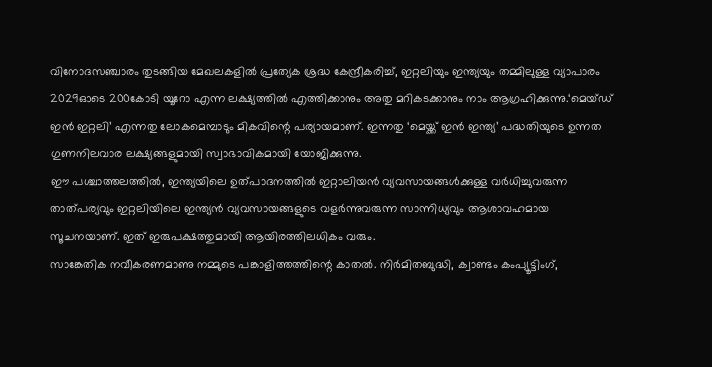വിനോദസഞ്ചാരം തുടങ്ങിയ മേഖലകളിൽ പ്രത്യേക ശ്രദ്ധ കേന്ദ്രീകരിച്ച്, ഇറ്റലിയും ഇന്ത്യയും തമ്മിലുള്ള വ്യാപാരം 2029ഓടെ 200കോടി യൂറോ എന്ന ലക്ഷ്യത്തിൽ എത്തിക്കാനും അതു മറികടക്കാനും നാം ആഗ്രഹിക്കുന്നു.‘മെയ്ഡ് ഇൻ ഇറ്റലി’ എന്നതു ലോകമെമ്പാടും മികവിന്റെ പര്യായമാണ്. ഇന്നതു ‘മെയ്ക്ക് ഇൻ ഇന്ത്യ’ പദ്ധതിയുടെ ഉന്നത ഗുണനിലവാര ലക്ഷ്യങ്ങളുമായി സ്വാഭാവികമായി യോജിക്കുന്നു.
ഈ പശ്ചാത്തലത്തിൽ, ഇന്ത്യയിലെ ഉത്പാദനത്തിൽ ഇറ്റാലിയൻ വ്യവസായങ്ങൾക്കുള്ള വർധിച്ചുവരുന്ന താത്പര്യവും ഇറ്റലിയിലെ ഇന്ത്യൻ വ്യവസായങ്ങളുടെ വളർന്നുവരുന്ന സാന്നിധ്യവും ആശാവഹമായ സൂചനയാണ്. ഇത് ഇരുപക്ഷത്തുമായി ആയിരത്തിലധികം വരും.
സാങ്കേതിക നവീകരണമാണു നമ്മുടെ പങ്കാളിത്തത്തിന്റെ കാതൽ. നിർമിതബുദ്ധി, ക്വാണ്ടം കംപ്യൂട്ടിംഗ്,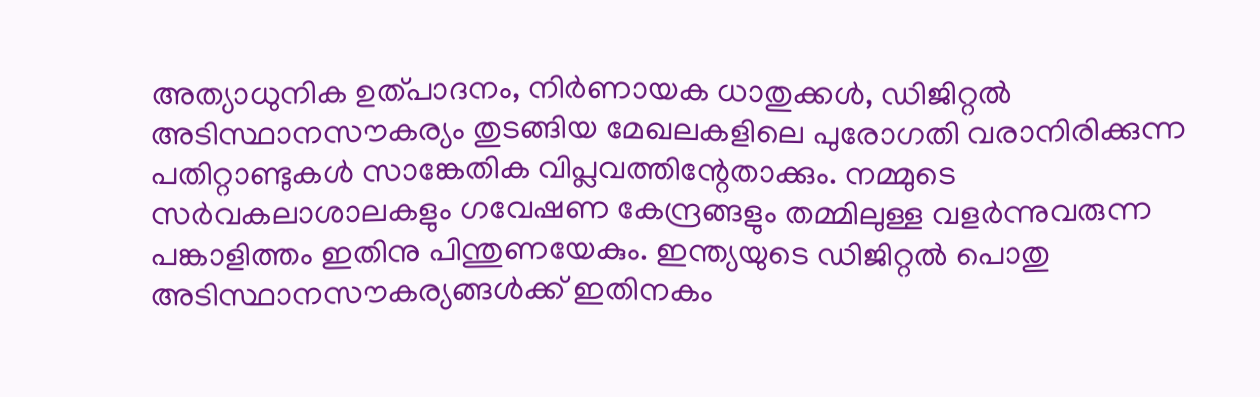അത്യാധുനിക ഉത്പാദനം, നിർണായക ധാതുക്കൾ, ഡിജിറ്റൽ അടിസ്ഥാനസൗകര്യം തുടങ്ങിയ മേഖലകളിലെ പുരോഗതി വരാനിരിക്കുന്ന പതിറ്റാണ്ടുകൾ സാങ്കേതിക വിപ്ലവത്തിന്റേതാക്കും. നമ്മുടെ സർവകലാശാലകളും ഗവേഷണ കേന്ദ്രങ്ങളും തമ്മിലുള്ള വളർന്നുവരുന്ന പങ്കാളിത്തം ഇതിനു പിന്തുണയേകും. ഇന്ത്യയുടെ ഡിജിറ്റൽ പൊതു അടിസ്ഥാനസൗകര്യങ്ങൾക്ക് ഇതിനകം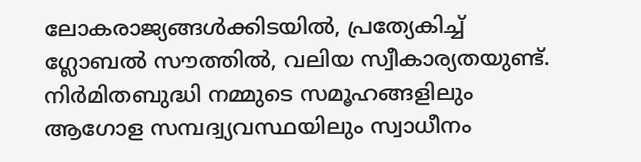ലോകരാജ്യങ്ങൾക്കിടയിൽ, പ്രത്യേകിച്ച് ഗ്ലോബൽ സൗത്തിൽ, വലിയ സ്വീകാര്യതയുണ്ട്. നിർമിതബുദ്ധി നമ്മുടെ സമൂഹങ്ങളിലും ആഗോള സമ്പദ്വ്യവസ്ഥയിലും സ്വാധീനം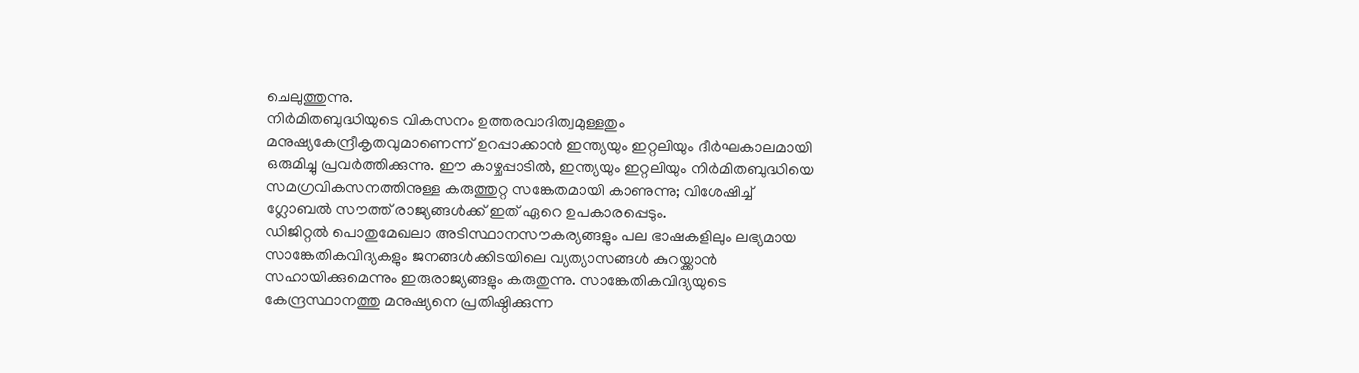ചെലുത്തുന്നു.
നിർമിതബുദ്ധിയുടെ വികസനം ഉത്തരവാദിത്വമുള്ളതും മനുഷ്യകേന്ദ്രീകൃതവുമാണെന്ന് ഉറപ്പാക്കാൻ ഇന്ത്യയും ഇറ്റലിയും ദീർഘകാലമായി ഒരുമിച്ചു പ്രവർത്തിക്കുന്നു. ഈ കാഴ്ചപ്പാടിൽ, ഇന്ത്യയും ഇറ്റലിയും നിർമിതബുദ്ധിയെ സമഗ്രവികസനത്തിനുള്ള കരുത്തുറ്റ സങ്കേതമായി കാണുന്നു; വിശേഷിച്ച് ഗ്ലോബൽ സൗത്ത് രാജ്യങ്ങൾക്ക് ഇത് ഏറെ ഉപകാരപ്പെടും.
ഡിജിറ്റൽ പൊതുമേഖലാ അടിസ്ഥാനസൗകര്യങ്ങളും പല ഭാഷകളിലും ലഭ്യമായ സാങ്കേതികവിദ്യകളും ജനങ്ങൾക്കിടയിലെ വ്യത്യാസങ്ങൾ കുറയ്ക്കാൻ സഹായിക്കുമെന്നും ഇരുരാജ്യങ്ങളും കരുതുന്നു. സാങ്കേതികവിദ്യയുടെ കേന്ദ്രസ്ഥാനത്തു മനുഷ്യനെ പ്രതിഷ്ഠിക്കുന്ന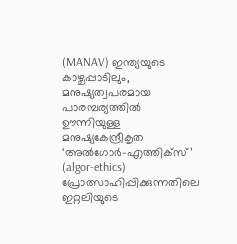(MANAV) ഇന്ത്യയുടെ കാഴ്ചപ്പാടിലും, മനുഷ്യത്വപരമായ പാരമ്പര്യത്തിൽ ഊന്നിയുള്ള മനുഷ്യകേന്ദ്രീകൃത ‘അൽഗോർ-എത്തിക്സ്’ (algor-ethics) പ്രോത്സാഹിപ്പിക്കുന്നതിലെ ഇറ്റലിയുടെ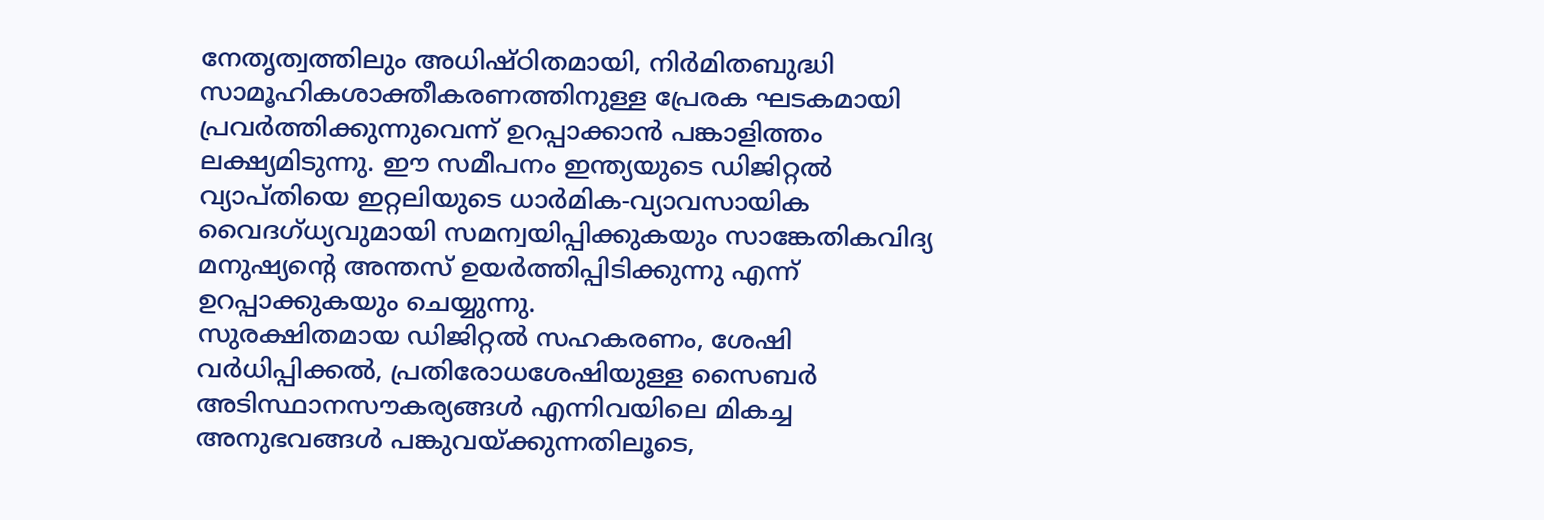നേതൃത്വത്തിലും അധിഷ്ഠിതമായി, നിർമിതബുദ്ധി സാമൂഹികശാക്തീകരണത്തിനുള്ള പ്രേരക ഘടകമായി പ്രവർത്തിക്കുന്നുവെന്ന് ഉറപ്പാക്കാൻ പങ്കാളിത്തം ലക്ഷ്യമിടുന്നു. ഈ സമീപനം ഇന്ത്യയുടെ ഡിജിറ്റൽ വ്യാപ്തിയെ ഇറ്റലിയുടെ ധാർമിക-വ്യാവസായിക വൈദഗ്ധ്യവുമായി സമന്വയിപ്പിക്കുകയും സാങ്കേതികവിദ്യ മനുഷ്യന്റെ അന്തസ് ഉയർത്തിപ്പിടിക്കുന്നു എന്ന് ഉറപ്പാക്കുകയും ചെയ്യുന്നു.
സുരക്ഷിതമായ ഡിജിറ്റൽ സഹകരണം, ശേഷി വർധിപ്പിക്കൽ, പ്രതിരോധശേഷിയുള്ള സൈബർ അടിസ്ഥാനസൗകര്യങ്ങൾ എന്നിവയിലെ മികച്ച അനുഭവങ്ങൾ പങ്കുവയ്ക്കുന്നതിലൂടെ,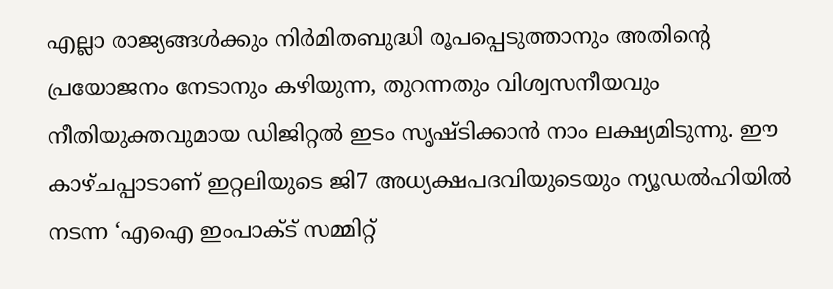എല്ലാ രാജ്യങ്ങൾക്കും നിർമിതബുദ്ധി രൂപപ്പെടുത്താനും അതിന്റെ പ്രയോജനം നേടാനും കഴിയുന്ന, തുറന്നതും വിശ്വസനീയവും നീതിയുക്തവുമായ ഡിജിറ്റൽ ഇടം സൃഷ്ടിക്കാൻ നാം ലക്ഷ്യമിടുന്നു. ഈ കാഴ്ചപ്പാടാണ് ഇറ്റലിയുടെ ജി7 അധ്യക്ഷപദവിയുടെയും ന്യൂഡൽഹിയിൽ നടന്ന ‘എഐ ഇംപാക്ട് സമ്മിറ്റ്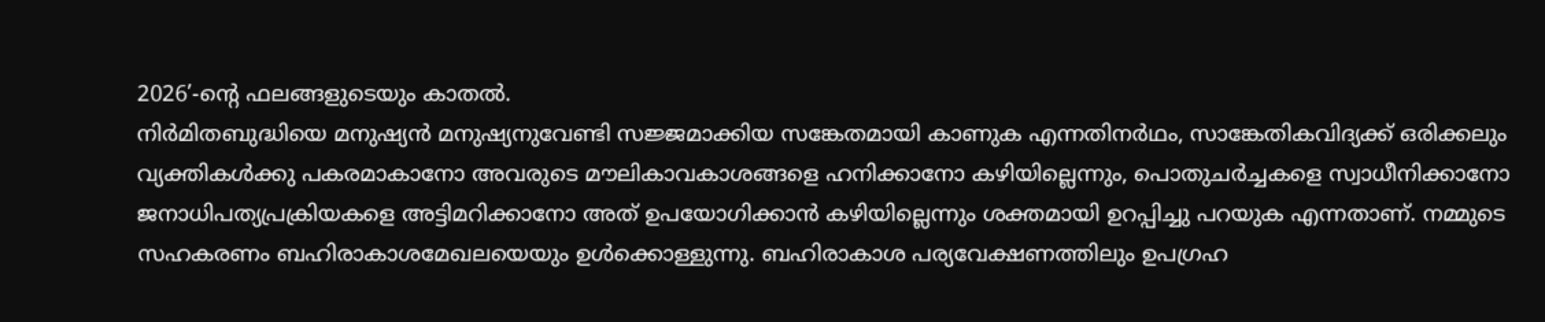2026’-ന്റെ ഫലങ്ങളുടെയും കാതൽ.
നിർമിതബുദ്ധിയെ മനുഷ്യൻ മനുഷ്യനുവേണ്ടി സജ്ജമാക്കിയ സങ്കേതമായി കാണുക എന്നതിനർഥം, സാങ്കേതികവിദ്യക്ക് ഒരിക്കലും വ്യക്തികൾക്കു പകരമാകാനോ അവരുടെ മൗലികാവകാശങ്ങളെ ഹനിക്കാനോ കഴിയില്ലെന്നും, പൊതുചർച്ചകളെ സ്വാധീനിക്കാനോ ജനാധിപത്യപ്രക്രിയകളെ അട്ടിമറിക്കാനോ അത് ഉപയോഗിക്കാൻ കഴിയില്ലെന്നും ശക്തമായി ഉറപ്പിച്ചു പറയുക എന്നതാണ്. നമ്മുടെ സഹകരണം ബഹിരാകാശമേഖലയെയും ഉൾക്കൊള്ളുന്നു. ബഹിരാകാശ പര്യവേക്ഷണത്തിലും ഉപഗ്രഹ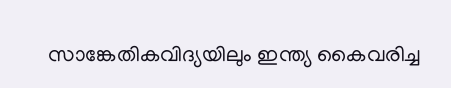സാങ്കേതികവിദ്യയിലും ഇന്ത്യ കൈവരിച്ച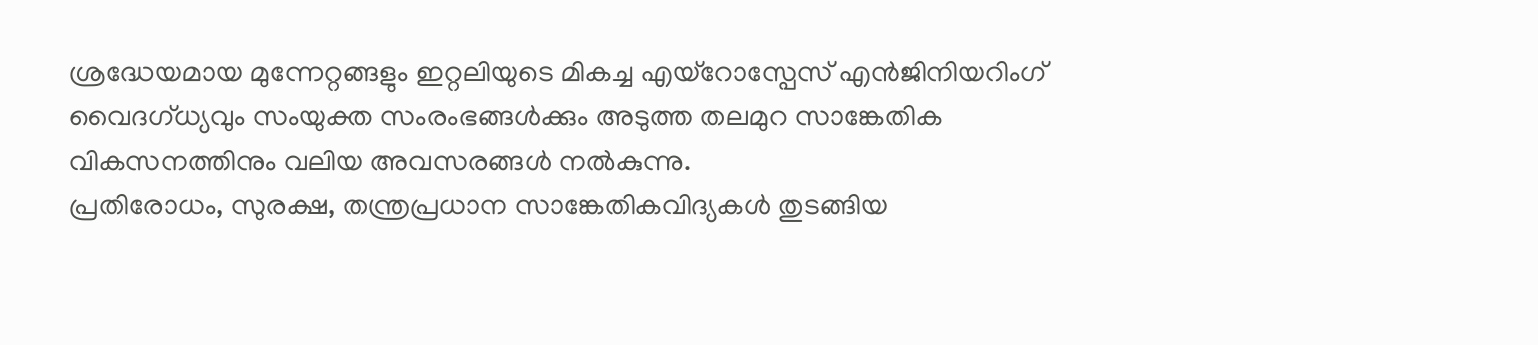ശ്രദ്ധേയമായ മുന്നേറ്റങ്ങളും ഇറ്റലിയുടെ മികച്ച എയ്റോസ്പേസ് എൻജിനിയറിംഗ് വൈദഗ്ധ്യവും സംയുക്ത സംരംഭങ്ങൾക്കും അടുത്ത തലമുറ സാങ്കേതിക വികസനത്തിനും വലിയ അവസരങ്ങൾ നൽകുന്നു.
പ്രതിരോധം, സുരക്ഷ, തന്ത്രപ്രധാന സാങ്കേതികവിദ്യകൾ തുടങ്ങിയ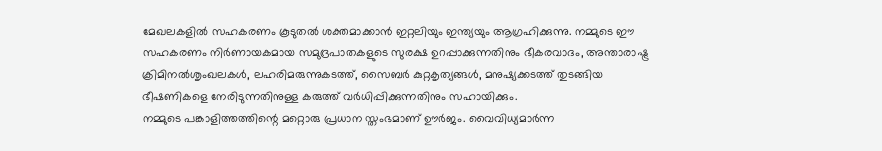മേഖലകളിൽ സഹകരണം കൂടുതൽ ശക്തമാക്കാൻ ഇറ്റലിയും ഇന്ത്യയും ആഗ്രഹിക്കുന്നു. നമ്മുടെ ഈ സഹകരണം നിർണായകമായ സമുദ്രപാതകളുടെ സുരക്ഷ ഉറപ്പാക്കുന്നതിനും ഭീകരവാദം, അന്താരാഷ്ട്ര ക്രിമിനൽശൃംഖലകൾ, ലഹരിമരുന്നുകടത്ത്, സൈബർ കുറ്റകൃത്യങ്ങൾ, മനുഷ്യക്കടത്ത് തുടങ്ങിയ ഭീഷണികളെ നേരിടുന്നതിനുള്ള കരുത്ത് വർധിപ്പിക്കുന്നതിനും സഹായിക്കും.
നമ്മുടെ പങ്കാളിത്തത്തിന്റെ മറ്റൊരു പ്രധാന സ്തംഭമാണ് ഊർജം. വൈവിധ്യമാർന്ന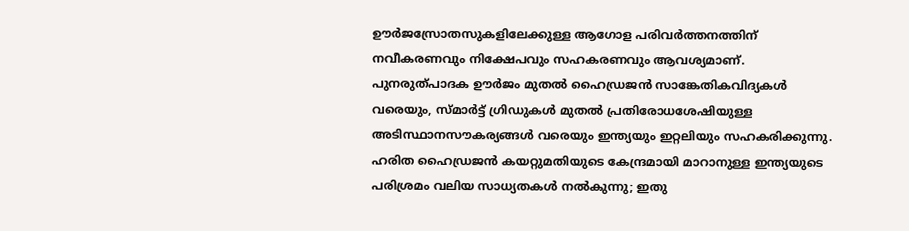ഊർജസ്രോതസുകളിലേക്കുള്ള ആഗോള പരിവർത്തനത്തിന് നവീകരണവും നിക്ഷേപവും സഹകരണവും ആവശ്യമാണ്. പുനരുത്പാദക ഊർജം മുതൽ ഹൈഡ്രജൻ സാങ്കേതികവിദ്യകൾ വരെയും, സ്മാർട്ട് ഗ്രിഡുകൾ മുതൽ പ്രതിരോധശേഷിയുള്ള അടിസ്ഥാനസൗകര്യങ്ങൾ വരെയും ഇന്ത്യയും ഇറ്റലിയും സഹകരിക്കുന്നു.
ഹരിത ഹൈഡ്രജൻ കയറ്റുമതിയുടെ കേന്ദ്രമായി മാറാനുള്ള ഇന്ത്യയുടെ പരിശ്രമം വലിയ സാധ്യതകൾ നൽകുന്നു; ഇതു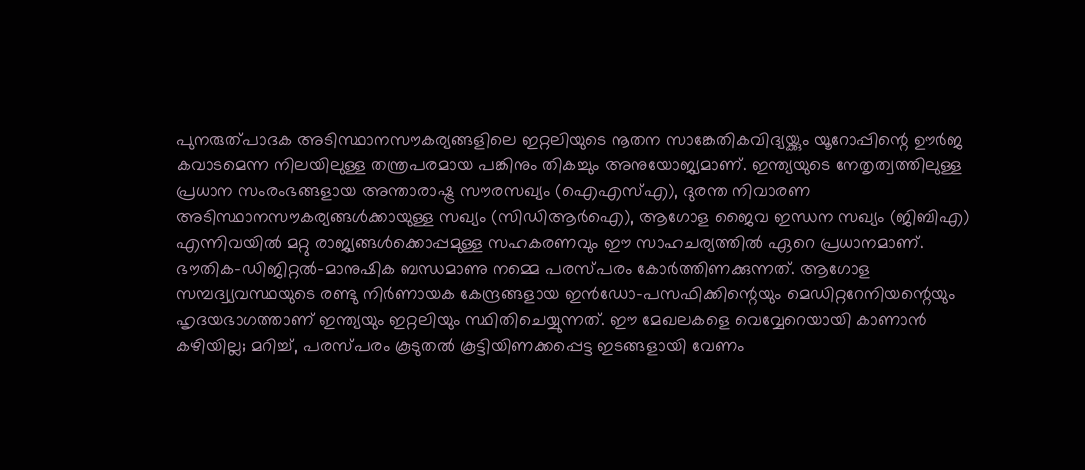പുനരുത്പാദക അടിസ്ഥാനസൗകര്യങ്ങളിലെ ഇറ്റലിയുടെ നൂതന സാങ്കേതികവിദ്യയ്ക്കും യൂറോപ്പിന്റെ ഊർജ കവാടമെന്ന നിലയിലുള്ള തന്ത്രപരമായ പങ്കിനും തികച്ചും അനുയോജ്യമാണ്. ഇന്ത്യയുടെ നേതൃത്വത്തിലുള്ള പ്രധാന സംരംഭങ്ങളായ അന്താരാഷ്ട്ര സൗരസഖ്യം (ഐഎസ്എ), ദുരന്ത നിവാരണ അടിസ്ഥാനസൗകര്യങ്ങൾക്കായുള്ള സഖ്യം (സിഡിആർഐ), ആഗോള ജൈവ ഇന്ധന സഖ്യം (ജിബിഎ) എന്നിവയിൽ മറ്റു രാജ്യങ്ങൾക്കൊപ്പമുള്ള സഹകരണവും ഈ സാഹചര്യത്തിൽ ഏറെ പ്രധാനമാണ്.
ഭൗതിക-ഡിജിറ്റൽ-മാനുഷിക ബന്ധമാണു നമ്മെ പരസ്പരം കോർത്തിണക്കുന്നത്. ആഗോള സമ്പദ്വ്യവസ്ഥയുടെ രണ്ടു നിർണായക കേന്ദ്രങ്ങളായ ഇൻഡോ-പസഫിക്കിന്റെയും മെഡിറ്ററേനിയന്റെയും ഹൃദയഭാഗത്താണ് ഇന്ത്യയും ഇറ്റലിയും സ്ഥിതിചെയ്യുന്നത്. ഈ മേഖലകളെ വെവ്വേറെയായി കാണാൻ കഴിയില്ല; മറിച്ച്, പരസ്പരം കൂടുതൽ കൂട്ടിയിണക്കപ്പെട്ട ഇടങ്ങളായി വേണം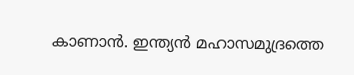കാണാൻ. ഇന്ത്യൻ മഹാസമുദ്രത്തെ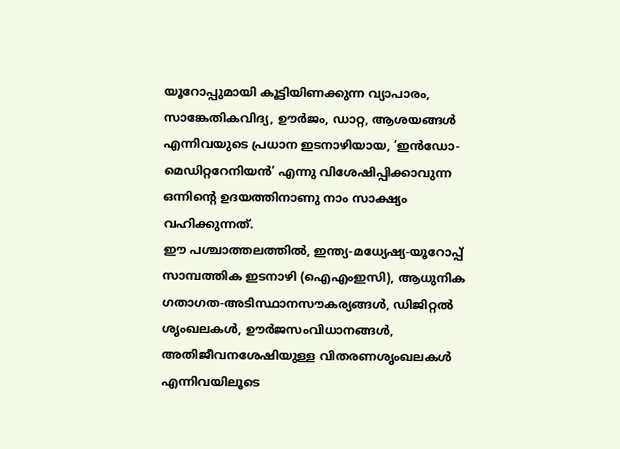യൂറോപ്പുമായി കൂട്ടിയിണക്കുന്ന വ്യാപാരം, സാങ്കേതികവിദ്യ, ഊർജം, ഡാറ്റ, ആശയങ്ങൾ എന്നിവയുടെ പ്രധാന ഇടനാഴിയായ, ‘ഇൻഡോ-മെഡിറ്ററേനിയൻ’ എന്നു വിശേഷിപ്പിക്കാവുന്ന ഒന്നിന്റെ ഉദയത്തിനാണു നാം സാക്ഷ്യം വഹിക്കുന്നത്.
ഈ പശ്ചാത്തലത്തിൽ, ഇന്ത്യ-മധ്യേഷ്യ-യൂറോപ്പ് സാമ്പത്തിക ഇടനാഴി (ഐഎംഇസി), ആധുനിക ഗതാഗത-അടിസ്ഥാനസൗകര്യങ്ങൾ, ഡിജിറ്റൽ ശൃംഖലകൾ, ഊർജസംവിധാനങ്ങൾ, അതിജീവനശേഷിയുള്ള വിതരണശൃംഖലകൾ എന്നിവയിലൂടെ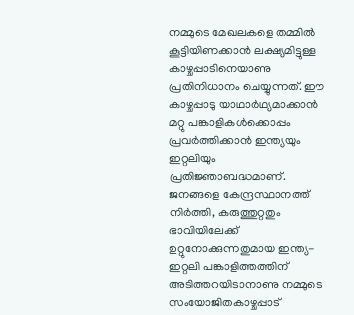നമ്മുടെ മേഖലകളെ തമ്മിൽ കൂട്ടിയിണക്കാൻ ലക്ഷ്യമിട്ടുള്ള കാഴ്ചപ്പാടിനെയാണു പ്രതിനിധാനം ചെയ്യുന്നത്. ഈ കാഴ്ചപ്പാടു യാഥാർഥ്യമാക്കാൻ മറ്റു പങ്കാളികൾക്കൊപ്പം പ്രവർത്തിക്കാൻ ഇന്ത്യയും ഇറ്റലിയും പ്രതിജ്ഞാബദ്ധമാണ്.
ജനങ്ങളെ കേന്ദ്രസ്ഥാനത്ത് നിർത്തി, കരുത്തുറ്റതും ഭാവിയിലേക്ക് ഉറ്റുനോക്കുന്നതുമായ ഇന്ത്യ-ഇറ്റലി പങ്കാളിത്തത്തിന് അടിത്തറയിടാനാണു നമ്മുടെ സംയോജിതകാഴ്ചപ്പാട്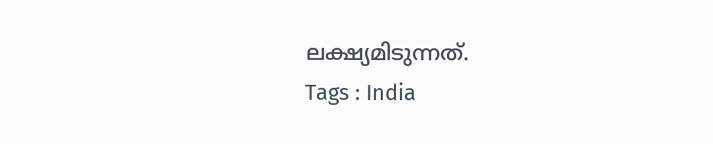ലക്ഷ്യമിടുന്നത്.
Tags : India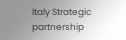Italy Strategic partnership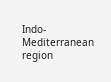Indo-Mediterranean region